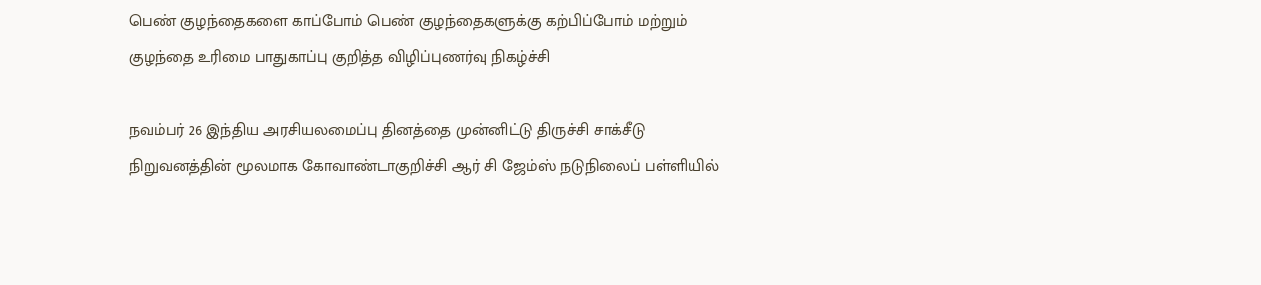பெண் குழந்தைகளை காப்போம் பெண் குழந்தைகளுக்கு கற்பிப்போம் மற்றும் குழந்தை உரிமை பாதுகாப்பு குறித்த விழிப்புணர்வு நிகழ்ச்சி

நவம்பர் 26 இந்திய அரசியலமைப்பு தினத்தை முன்னிட்டு திருச்சி சாக்சீடு நிறுவனத்தின் மூலமாக கோவாண்டாகுறிச்சி ஆர் சி ஜேம்ஸ் நடுநிலைப் பள்ளியில்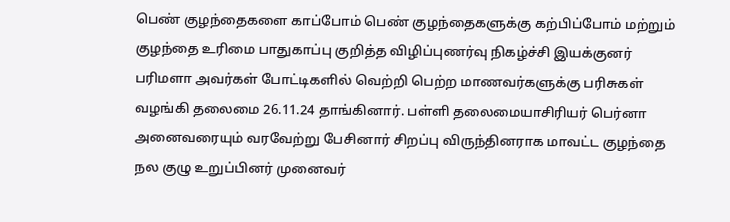பெண் குழந்தைகளை காப்போம் பெண் குழந்தைகளுக்கு கற்பிப்போம் மற்றும் குழந்தை உரிமை பாதுகாப்பு குறித்த விழிப்புணர்வு நிகழ்ச்சி இயக்குனர் பரிமளா அவர்கள் போட்டிகளில் வெற்றி பெற்ற மாணவர்களுக்கு பரிசுகள் வழங்கி தலைமை 26.11.24 தாங்கினார். பள்ளி தலைமையாசிரியர் பெர்னா அனைவரையும் வரவேற்று பேசினார் சிறப்பு விருந்தினராக மாவட்ட குழந்தை நல குழு உறுப்பினர் முனைவர்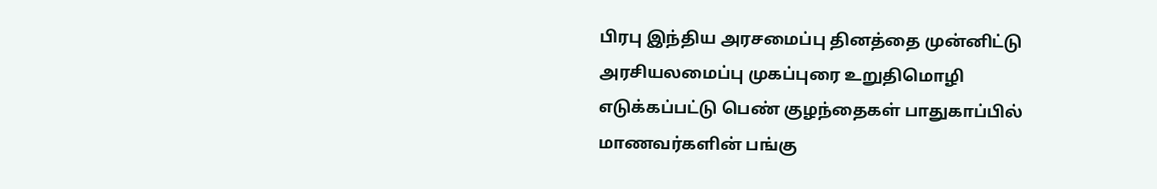பிரபு இந்திய அரசமைப்பு தினத்தை முன்னிட்டு அரசியலமைப்பு முகப்புரை உறுதிமொழி எடுக்கப்பட்டு பெண் குழந்தைகள் பாதுகாப்பில் மாணவர்களின் பங்கு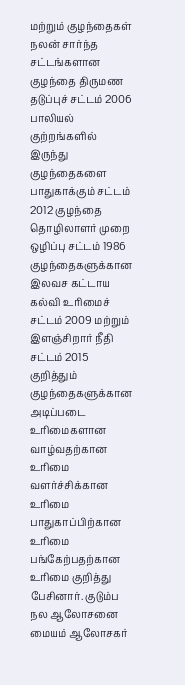மற்றும் குழந்தைகள் நலன் சார்ந்த சட்டங்களான குழந்தை திருமண தடுப்புச் சட்டம் 2006 பாலியல் குற்றங்களில் இருந்து குழந்தைகளை பாதுகாக்கும் சட்டம் 2012 குழந்தை தொழிலாளர் முறை ஒழிப்பு சட்டம் 1986 குழந்தைகளுக்கான இலவச கட்டாய கல்வி உரிமைச் சட்டம் 2009 மற்றும் இளஞ்சிறார் நீதி சட்டம் 2015 குறித்தும் குழந்தைகளுக்கான அடிப்படை உரிமைகளான வாழ்வதற்கான உரிமை வளர்ச்சிக்கான உரிமை பாதுகாப்பிற்கான உரிமை பங்கேற்பதற்கான உரிமை குறித்து பேசினார். குடும்ப நல ஆலோசனை மையம் ஆலோசகர்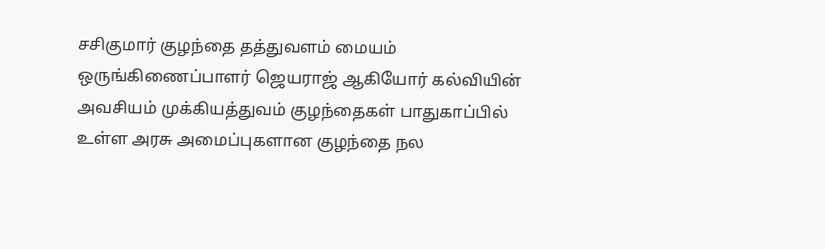சசிகுமார் குழந்தை தத்துவளம் மையம் ஒருங்கிணைப்பாளர் ஜெயராஜ் ஆகியோர் கல்வியின் அவசியம் முக்கியத்துவம் குழந்தைகள் பாதுகாப்பில் உள்ள அரசு அமைப்புகளான குழந்தை நல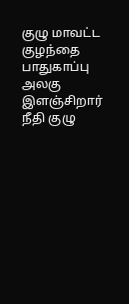குழு மாவட்ட குழந்தை பாதுகாப்பு அலகு இளஞ்சிறார் நீதி குழு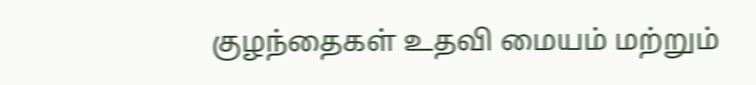குழந்தைகள் உதவி மையம் மற்றும்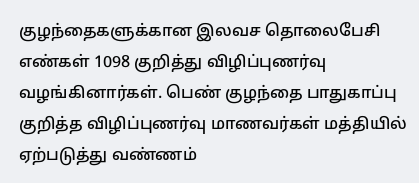குழந்தைகளுக்கான இலவச தொலைபேசி எண்கள் 1098 குறித்து விழிப்புணர்வு வழங்கினார்கள். பெண் குழந்தை பாதுகாப்பு குறித்த விழிப்புணர்வு மாணவர்கள் மத்தியில் ஏற்படுத்து வண்ணம்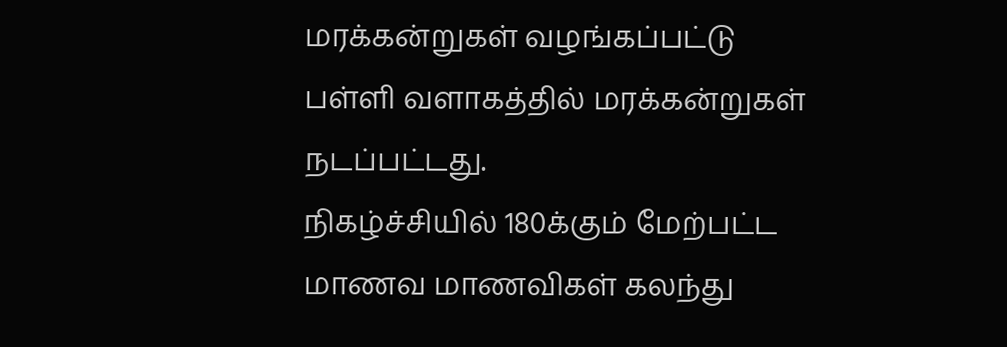மரக்கன்றுகள் வழங்கப்பட்டு பள்ளி வளாகத்தில் மரக்கன்றுகள் நடப்பட்டது.
நிகழ்ச்சியில் 180க்கும் மேற்பட்ட மாணவ மாணவிகள் கலந்து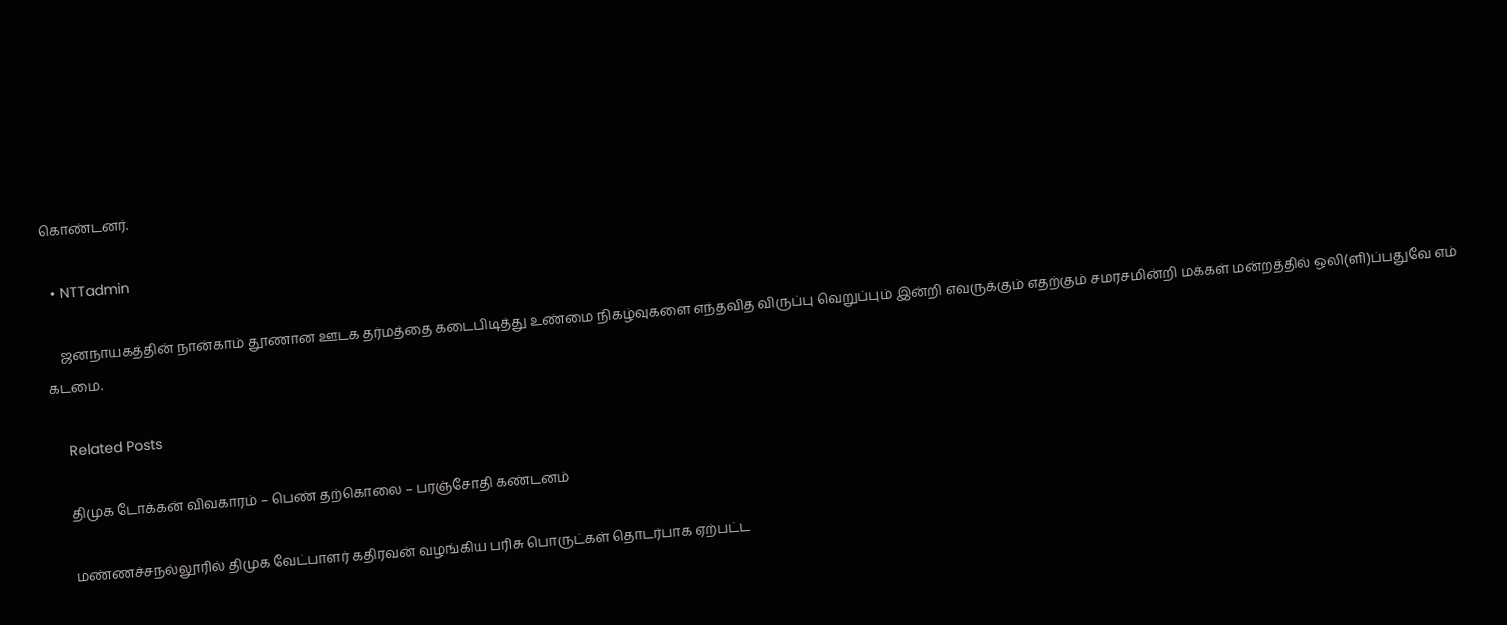கொண்டனர்.

  • NTTadmin

    ஜனநாயகத்தின் நான்காம் தூணான ஊடக தர்மத்தை கடைபிடித்து உண்மை நிகழ்வுகளை எந்தவித விருப்பு வெறுப்பும் இன்றி எவருக்கும் எதற்கும் சமரசமின்றி மக்கள் மன்றத்தில் ஒலி(ளி)ப்பதுவே எம் கடமை.

    Related Posts

    திமுக டோக்கன் விவகாரம் – பெண் தற்கொலை – பரஞ்சோதி கண்டனம்

    மண்ணச்சநல்லூரில் திமுக வேட்பாளர் கதிரவன் வழங்கிய பரிசு பொருட்கள் தொடர்பாக ஏற்பட்ட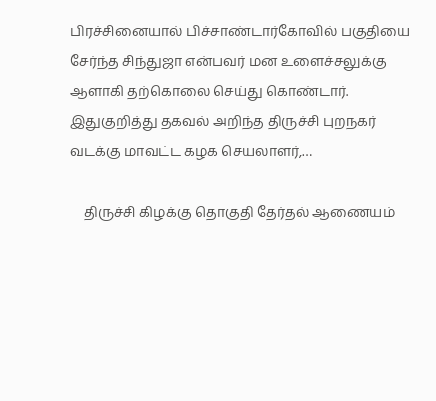பிரச்சினையால் பிச்சாண்டார்கோவில் பகுதியை சேர்ந்த சிந்துஜா என்பவர் மன உளைச்சலுக்கு ஆளாகி தற்கொலை செய்து கொண்டார். இதுகுறித்து தகவல் அறிந்த திருச்சி புறநகர் வடக்கு மாவட்ட கழக செயலாளர்,…

    திருச்சி கிழக்கு தொகுதி தேர்தல் ஆணையம்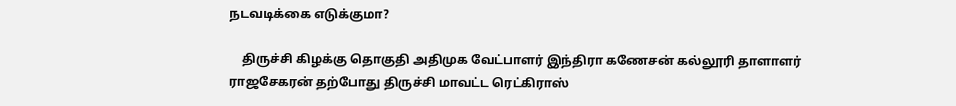நடவடிக்கை எடுக்குமா?

    திருச்சி கிழக்கு தொகுதி அதிமுக வேட்பாளர் இந்திரா கணேசன் கல்லூரி தாளாளர் ராஜசேகரன் தற்போது திருச்சி மாவட்ட ரெட்கிராஸ்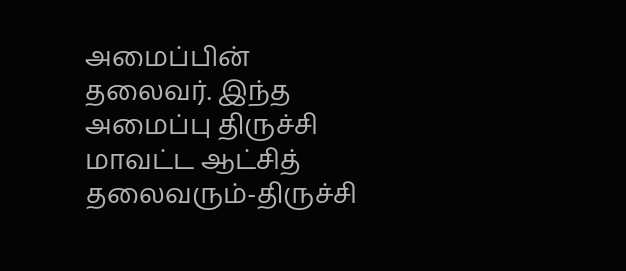அமைப்பின் தலைவர். இந்த அமைப்பு திருச்சி மாவட்ட ஆட்சித் தலைவரும்-திருச்சி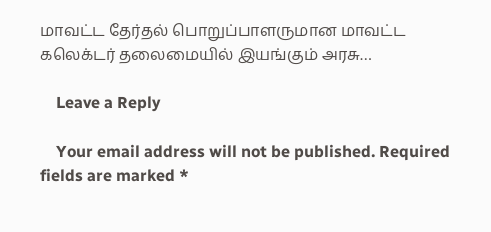மாவட்ட தேர்தல் பொறுப்பாளருமான மாவட்ட கலெக்டர் தலைமையில் இயங்கும் அரசு…

    Leave a Reply

    Your email address will not be published. Required fields are marked *